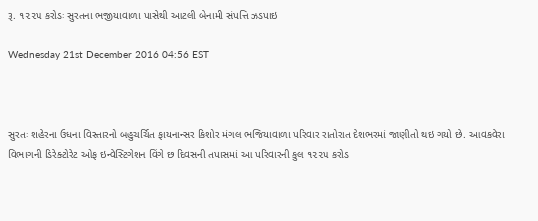રૂ. ૧૨૨૫ કરોડઃ સુરતના ભજીયાવાળા પાસેથી આટલી બેનામી સંપત્તિ ઝડપાઇ

Wednesday 21st December 2016 04:56 EST



સુરતઃ શહેરના ઉધના વિસ્તારનો બહુચર્ચિત ફાયનાન્સર કિશોર મંગલ ભજિયાવાળા પરિવાર રાતોરાત દેશભરમાં જાણીતો થઇ ગયો છે. આવકવેરા વિભાગની ડિરેક્ટોરેટ ઓફ ઇન્વેસ્ટિગેશન વિંગે છ દિવસની તપાસમાં આ પરિવારની કુલ ૧૨૨૫ કરોડ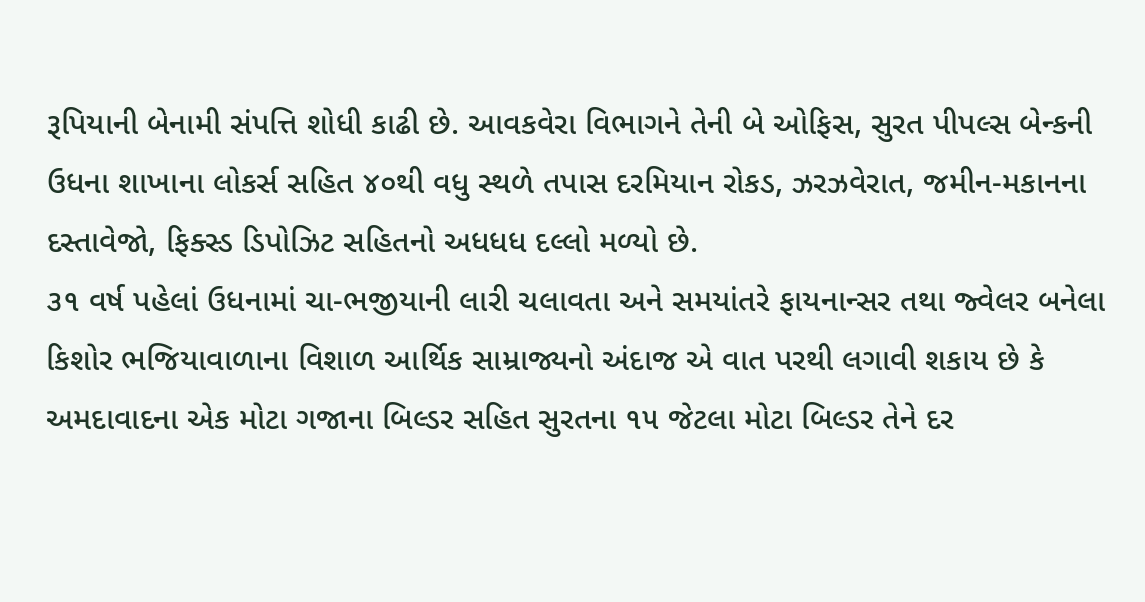રૂપિયાની બેનામી સંપત્તિ શોધી કાઢી છે. આવકવેરા વિભાગને તેની બે ઓફિસ, સુરત પીપલ્સ બેન્કની ઉધના શાખાના લોકર્સ સહિત ૪૦થી વધુ સ્થળે તપાસ દરમિયાન રોકડ, ઝરઝવેરાત, જમીન-મકાનના દસ્તાવેજો, ફિક્સ્ડ ડિપોઝિટ સહિતનો અધધધ દલ્લો મળ્યો છે.
૩૧ વર્ષ પહેલાં ઉધનામાં ચા-ભજીયાની લારી ચલાવતા અને સમયાંતરે ફાયનાન્સર તથા જ્વેલર બનેલા કિશોર ભજિયાવાળાના વિશાળ આર્થિક સામ્રાજ્યનો અંદાજ એ વાત પરથી લગાવી શકાય છે કે અમદાવાદના એક મોટા ગજાના બિલ્ડર સહિત સુરતના ૧૫ જેટલા મોટા બિલ્ડર તેને દર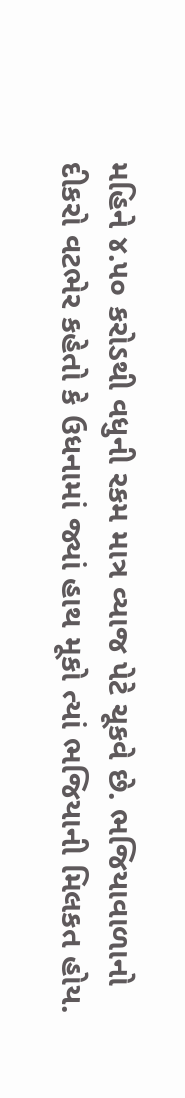મહિને ૪.૫૦ કરોડથી વધુની રકમ માત્ર વ્યાજ પેટે ચૂકવે છે. ભજિયાવાળાનો દીકરો વટભેર કહેતો કે ઉધનામાં જ્યાં હાથ મૂકો ત્યાં ભજિયાની મિલકત હોય.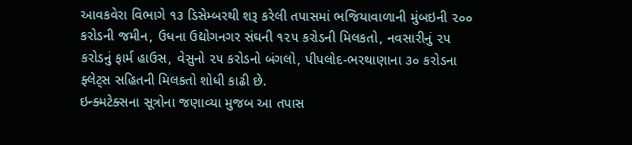આવકવેરા વિભાગે ૧૩ ડિસેમ્બરથી શરૂ કરેલી તપાસમાં ભજિયાવાળાની મુંબઇની ૨૦૦ કરોડની જમીન, ઉધના ઉદ્યોગનગર સંઘની ૧૨૫ કરોડની મિલકતો, નવસારીનું ૨૫ કરોડનું ફાર્મ હાઉસ, વેસુનો ૨૫ કરોડનો બંગલો, પીપલોદ-ભરથાણાના ૩૦ કરોડના ફ્લેટ્સ સહિતની મિલકતો શોધી કાઢી છે.
ઇન્ક્મટેક્સના સૂત્રોના જણાવ્યા મુજબ આ તપાસ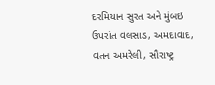દરમિયાન સુરત અને મુંબઇ ઉપરાંત વલસાડ, અમદાવાદ, વતન અમરેલી, સૌરાષ્ટ્ર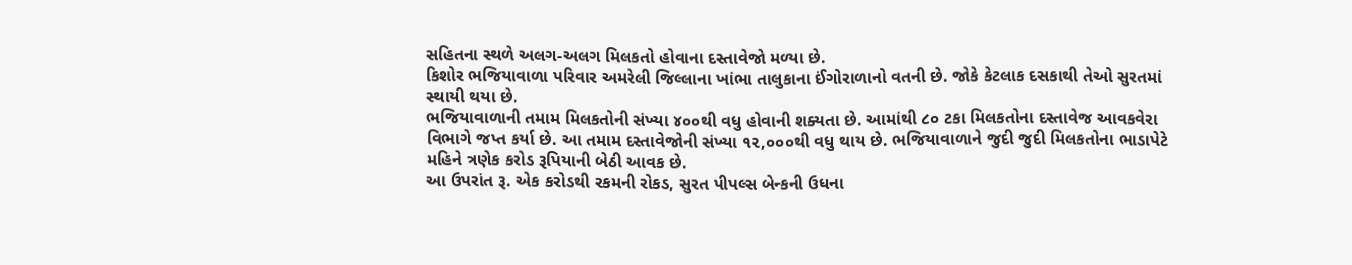સહિતના સ્થળે અલગ-અલગ મિલકતો હોવાના દસ્તાવેજો મળ્યા છે.
કિશોર ભજિયાવાળા પરિવાર અમરેલી જિલ્લાના ખાંભા તાલુકાના ઈંગોરાળાનો વતની છે. જોકે કેટલાક દસકાથી તેઓ સુરતમાં સ્થાયી થયા છે.
ભજિયાવાળાની તમામ મિલકતોની સંખ્યા ૪૦૦થી વધુ હોવાની શક્યતા છે. આમાંથી ૮૦ ટકા મિલકતોના દસ્તાવેજ આવકવેરા વિભાગે જપ્ત કર્યા છે. આ તમામ દસ્તાવેજોની સંખ્યા ૧૨,૦૦૦થી વધુ થાય છે. ભજિયાવાળાને જુદી જુદી મિલકતોના ભાડાપેટે મહિને ત્રણેક કરોડ રૂપિયાની બેઠી આવક છે.
આ ઉપરાંત રૂ. એક કરોડથી રકમની રોકડ, સુરત પીપલ્સ બેન્કની ઉધના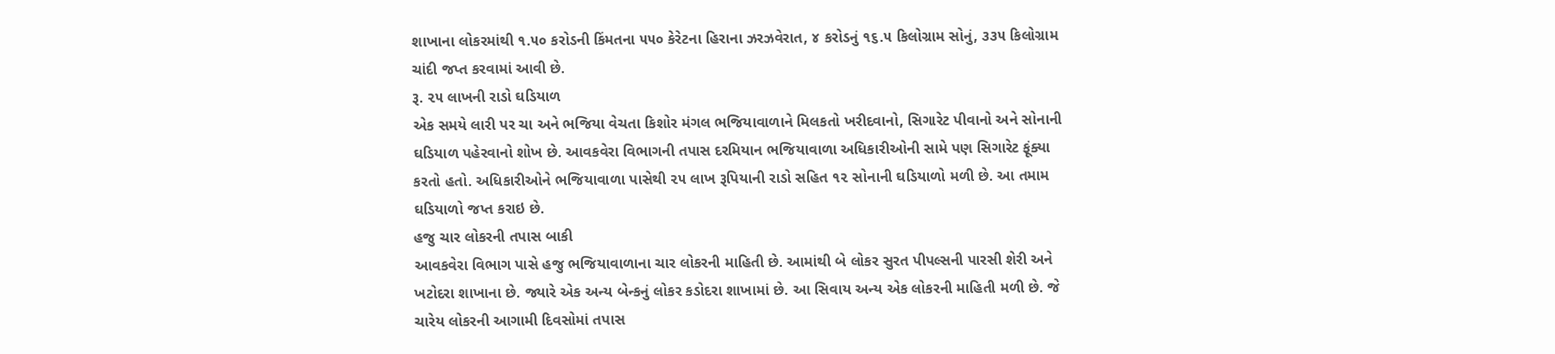શાખાના લોકરમાંથી ૧.૫૦ કરોડની કિંમતના ૫૫૦ કેરેટના હિરાના ઝરઝવેરાત, ૪ કરોડનું ૧૬.૫ કિલોગ્રામ સોનું, ૩૩૫ કિલોગ્રામ ચાંદી જપ્ત કરવામાં આવી છે.
રૂ. ૨૫ લાખની રાડો ઘડિયાળ
એક સમયે લારી પર ચા અને ભજિયા વેચતા કિશોર મંગલ ભજિયાવાળાને મિલકતો ખરીદવાનો, સિગારેટ પીવાનો અને સોનાની ઘડિયાળ પહેરવાનો શોખ છે. આવકવેરા વિભાગની તપાસ દરમિયાન ભજિયાવાળા અધિકારીઓની સામે પણ સિગારેટ ફૂંક્યા કરતો હતો. અધિકારીઓને ભજિયાવાળા પાસેથી ૨૫ લાખ રૂપિયાની રાડો સહિત ૧૨ સોનાની ઘડિયાળો મળી છે. આ તમામ ઘડિયાળો જપ્ત કરાઇ છે.
હજુ ચાર લોકરની તપાસ બાકી
આવકવેરા વિભાગ પાસે હજુ ભજિયાવાળાના ચાર લોકરની માહિતી છે. આમાંથી બે લોકર સુરત પીપલ્સની પારસી શેરી અને ખટોદરા શાખાના છે. જ્યારે એક અન્ય બેન્કનું લોકર કડોદરા શાખામાં છે. આ સિવાય અન્ય એક લોકરની માહિતી મળી છે. જે ચારેય લોકરની આગામી દિવસોમાં તપાસ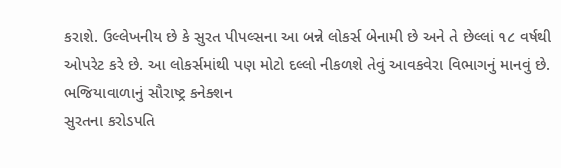કરાશે. ઉલ્લેખનીય છે કે સુરત પીપલ્સના આ બન્ને લોકર્સ બેનામી છે અને તે છેલ્લાં ૧૮ વર્ષથી ઓપરેટ કરે છે. આ લોકર્સમાંથી પણ મોટો દલ્લો નીકળશે તેવું આવકવેરા વિભાગનું માનવું છે.
ભજિયાવાળાનું સૌરાષ્ટ્ર કનેક્શન
સુરતના કરોડપતિ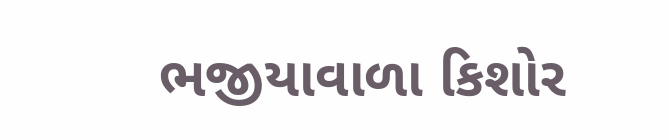ભજીયાવાળા કિશોર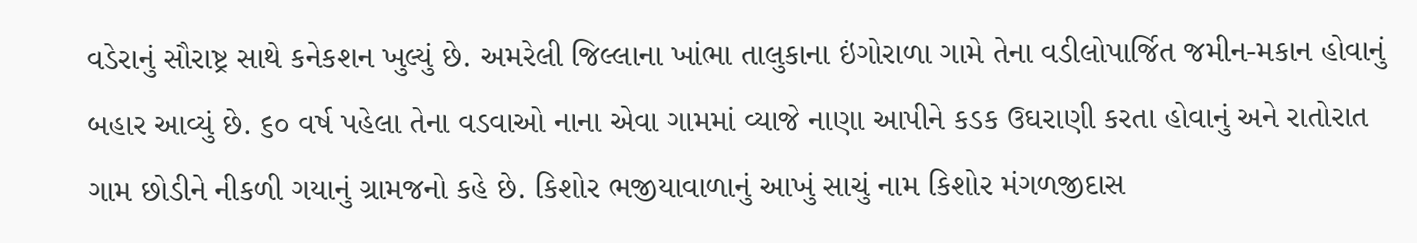વડેરાનું સૌરાષ્ટ્ર સાથે કનેકશન ખુલ્યું છે. અમરેલી જિલ્લાના ખાંભા તાલુકાના ઇંગોરાળા ગામે તેના વડીલોપાર્જિત જમીન-મકાન હોવાનું બહાર આવ્યું છે. ૬૦ વર્ષ પહેલા તેના વડવાઓ નાના એવા ગામમાં વ્યાજે નાણા આપીને કડક ઉઘરાણી કરતા હોવાનું અને રાતોરાત ગામ છોડીને નીકળી ગયાનું ગ્રામજનો કહે છે. કિશોર ભજીયાવાળાનું આખું સાચું નામ કિશોર મંગળજીદાસ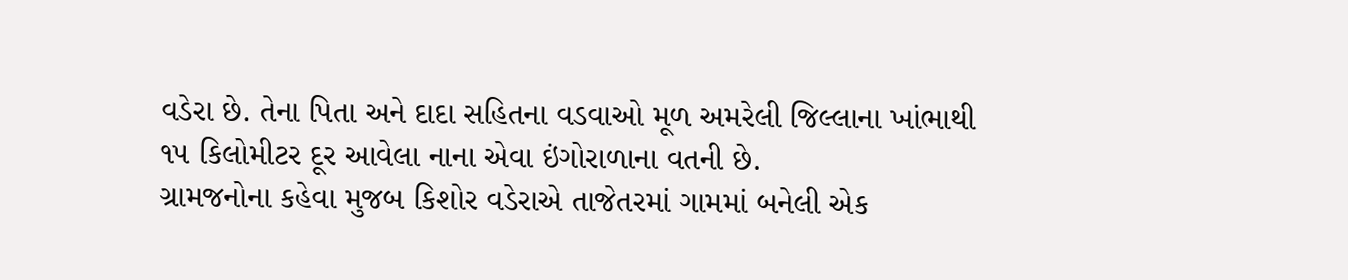વડેરા છે. તેના પિતા અને દાદા સહિતના વડવાઓ મૂળ અમરેલી જિલ્લાના ખાંભાથી ૧૫ કિલોમીટર દૂર આવેલા નાના એવા ઇંગોરાળાના વતની છે.
ગ્રામજનોના કહેવા મુજબ કિશોર વડેરાએ તાજેતરમાં ગામમાં બનેલી એક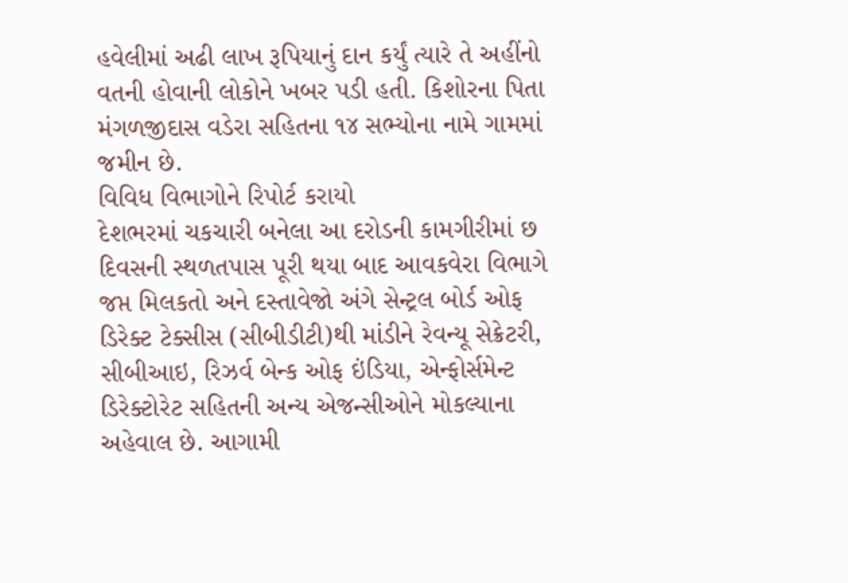હવેલીમાં અઢી લાખ રૂપિયાનું દાન કર્યું ત્યારે તે અહીંનો વતની હોવાની લોકોને ખબર પડી હતી. કિશોરના પિતા મંગળજીદાસ વડેરા સહિતના ૧૪ સભ્યોના નામે ગામમાં જમીન છે.
વિવિધ વિભાગોને રિપોર્ટ કરાયો
દેશભરમાં ચકચારી બનેલા આ દરોડની કામગીરીમાં છ દિવસની સ્થળતપાસ પૂરી થયા બાદ આવકવેરા વિભાગે જપ્ત મિલકતો અને દસ્તાવેજો અંગે સેન્ટ્રલ બોર્ડ ઓફ ડિરેક્ટ ટેક્સીસ (સીબીડીટી)થી માંડીને રેવન્યૂ સેક્રેટરી, સીબીઆઇ, રિઝર્વ બેન્ક ઓફ ઇંડિયા, એન્ફોર્સમેન્ટ ડિરેક્ટોરેટ સહિતની અન્ય એજન્સીઓને મોકલ્યાના અહેવાલ છે. આગામી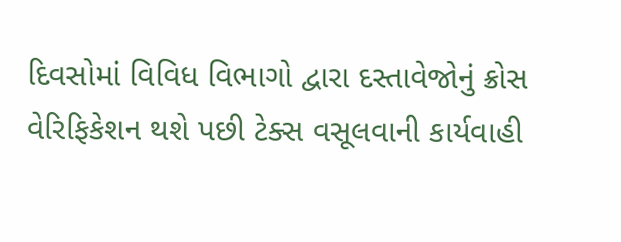દિવસોમાં વિવિધ વિભાગો દ્વારા દસ્તાવેજોનું ક્રોસ વેરિફિકેશન થશે પછી ટેક્સ વસૂલવાની કાર્યવાહી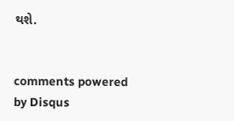થશે.


comments powered by Disqus